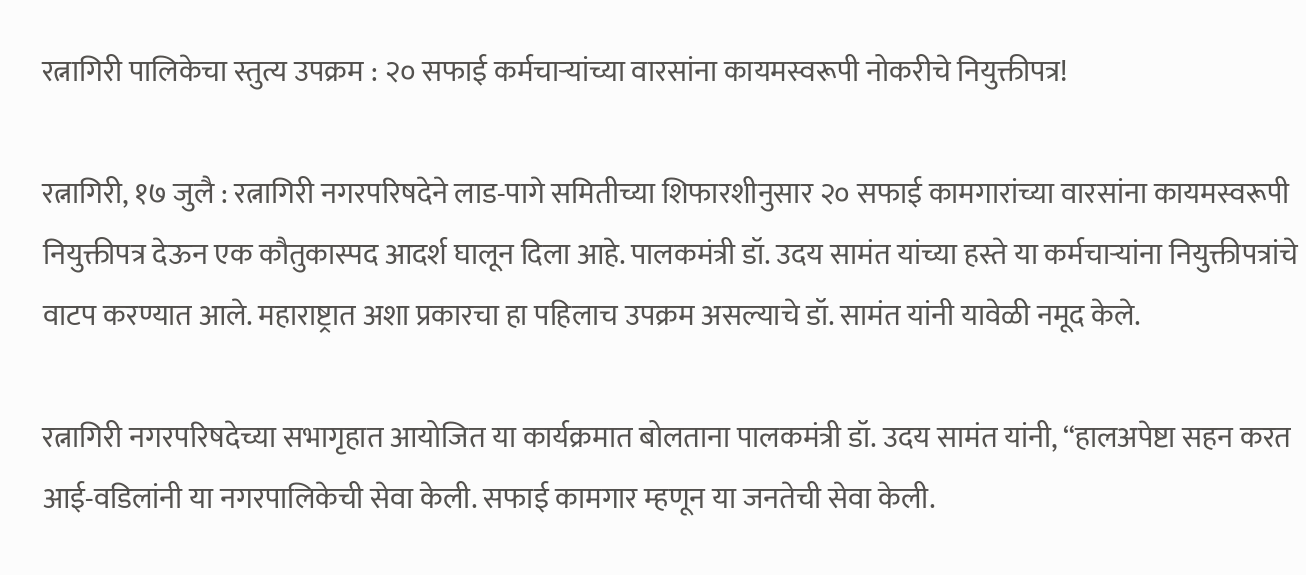रत्नागिरी पालिकेचा स्तुत्य उपक्रम : २० सफाई कर्मचाऱ्यांच्या वारसांना कायमस्वरूपी नोकरीचे नियुक्तीपत्र!

रत्नागिरी, १७ जुलै : रत्नागिरी नगरपरिषदेने लाड-पागे समितीच्या शिफारशीनुसार २० सफाई कामगारांच्या वारसांना कायमस्वरूपी नियुक्तीपत्र देऊन एक कौतुकास्पद आदर्श घालून दिला आहे. पालकमंत्री डॉ. उदय सामंत यांच्या हस्ते या कर्मचाऱ्यांना नियुक्तीपत्रांचे वाटप करण्यात आले. महाराष्ट्रात अशा प्रकारचा हा पहिलाच उपक्रम असल्याचे डॉ. सामंत यांनी यावेळी नमूद केले.

रत्नागिरी नगरपरिषदेच्या सभागृहात आयोजित या कार्यक्रमात बोलताना पालकमंत्री डॉ. उदय सामंत यांनी, “हालअपेष्टा सहन करत आई-वडिलांनी या नगरपालिकेची सेवा केली. सफाई कामगार म्हणून या जनतेची सेवा केली.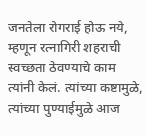जनतेला रोगराई होऊ नये, म्हणून रत्नागिरी शहराची स्वच्छता ठेवण्याचे काम त्यांनी केलं. त्यांच्या कष्टामुळे, त्यांच्या पुण्याईमुळे आज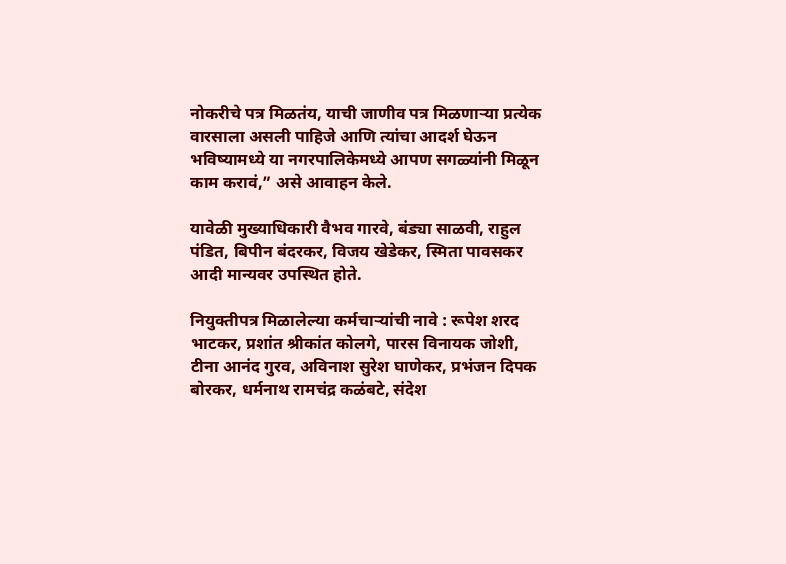नोकरीचे पत्र मिळतंय, याची जाणीव पत्र मिळणाऱ्या प्रत्येक वारसाला असली पाहिजे आणि त्यांचा आदर्श घेऊन भविष्यामध्ये या नगरपालिकेमध्ये आपण सगळ्यांनी मिळून काम करावं,” असे आवाहन केले.

यावेळी मुख्याधिकारी वैभव गारवे, बंड्या साळवी, राहुल पंडित, बिपीन बंदरकर, विजय खेडेकर, स्मिता पावसकर आदी मान्यवर उपस्थित होते.

नियुक्तीपत्र मिळालेल्या कर्मचाऱ्यांची नावे : रूपेश शरद भाटकर, प्रशांत श्रीकांत कोलगे, पारस विनायक जोशी, टीना आनंद गुरव, अविनाश सुरेश घाणेकर, प्रभंजन दिपक बोरकर, धर्मनाथ रामचंद्र कळंबटे, संदेश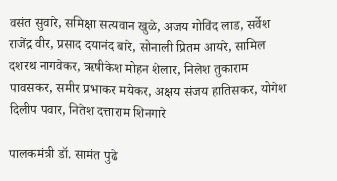वसंत सुवारे, समिक्षा सत्यवान खुळे, अजय गोविंद लाड, सर्वेश राजेंद्र वीर, प्रसाद दयानंद बारे, सोनाली प्रितम आयरे, सामिल दशरथ नागवेकर, ऋषीकेश मोहन शेलार, निलेश तुकाराम पावसकर, समीर प्रभाकर मयेकर, अक्षय संजय हातिसकर, योगेश दिलीप पवार, नितेश दत्ताराम शिनगारे

पालकमंत्री डॉ. सामंत पुढे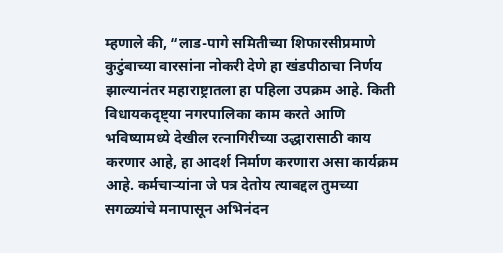म्हणाले की, “लाड-पागे समितीच्या शिफारसीप्रमाणे कुटुंबाच्या वारसांना नोकरी देणे हा खंडपीठाचा निर्णय झाल्यानंतर महाराष्ट्रातला हा पहिला उपक्रम आहे. किती विधायकदृष्ट्या नगरपालिका काम करते आणि भविष्यामध्ये देखील रत्नागिरीच्या उद्धारासाठी काय करणार आहे, हा आदर्श निर्माण करणारा असा कार्यक्रम आहे. कर्मचाऱ्यांना जे पत्र देतोय त्याबद्दल तुमच्या सगळ्यांचे मनापासून अभिनंदन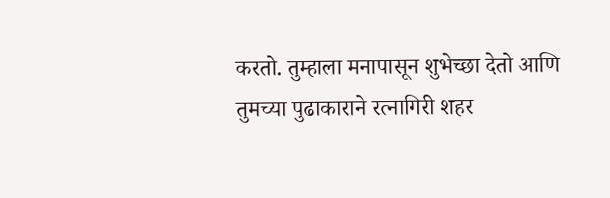करतो. तुम्हाला मनापासून शुभेच्छा देतो आणि तुमच्या पुढाकाराने रत्नागिरी शहर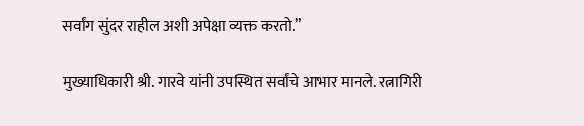सर्वांग सुंदर राहील अशी अपेक्षा व्यक्त करतो.”

मुख्याधिकारी श्री. गारवे यांनी उपस्थित सर्वांचे आभार मानले. रत्नागिरी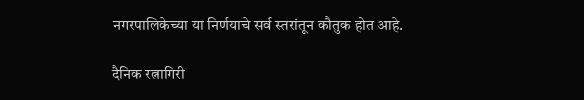नगरपालिकेच्या या निर्णयाचे सर्व स्तरांतून कौतुक होत आहे.

दैनिक रत्नागिरी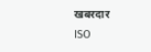खबरदार
ISO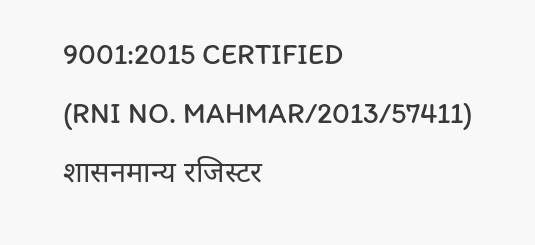9001:2015 CERTIFIED
(RNI NO. MAHMAR/2013/57411)
शासनमान्य रजिस्टर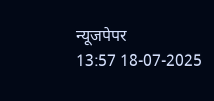न्यूजपेपर
13:57 18-07-2025